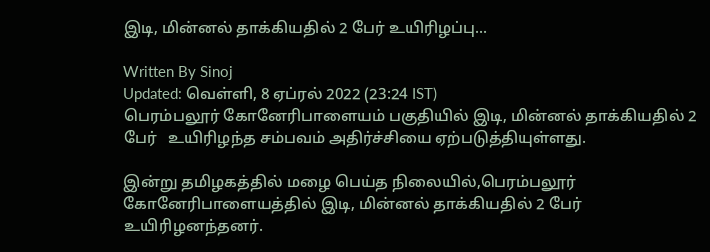இடி, மின்னல் தாக்கியதில் 2 பேர் உயிரிழப்பு...

Written By Sinoj
Updated: வெள்ளி, 8 ஏப்ரல் 2022 (23:24 IST)
பெரம்பலூர் கோனேரிபாளையம் பகுதியில் இடி, மின்னல் தாக்கியதில் 2 பேர்   உயிரிழந்த சம்பவம் அதிர்ச்சியை ஏற்படுத்தியுள்ளது.

இன்று தமிழகத்தில் மழை பெய்த நிலையில்,பெரம்பலூர் கோனேரிபாளையத்தில் இடி, மின்னல் தாக்கியதில் 2 பேர் உயிரிழனந்தனர்.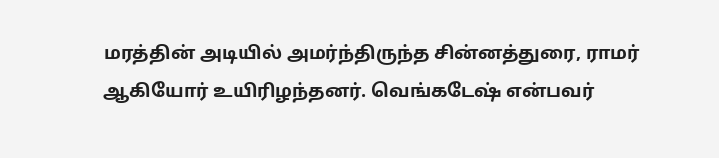மரத்தின் அடியில் அமர்ந்திருந்த சின்னத்துரை, ராமர் ஆகியோர் உயிரிழந்தனர். வெங்கடேஷ் என்பவர்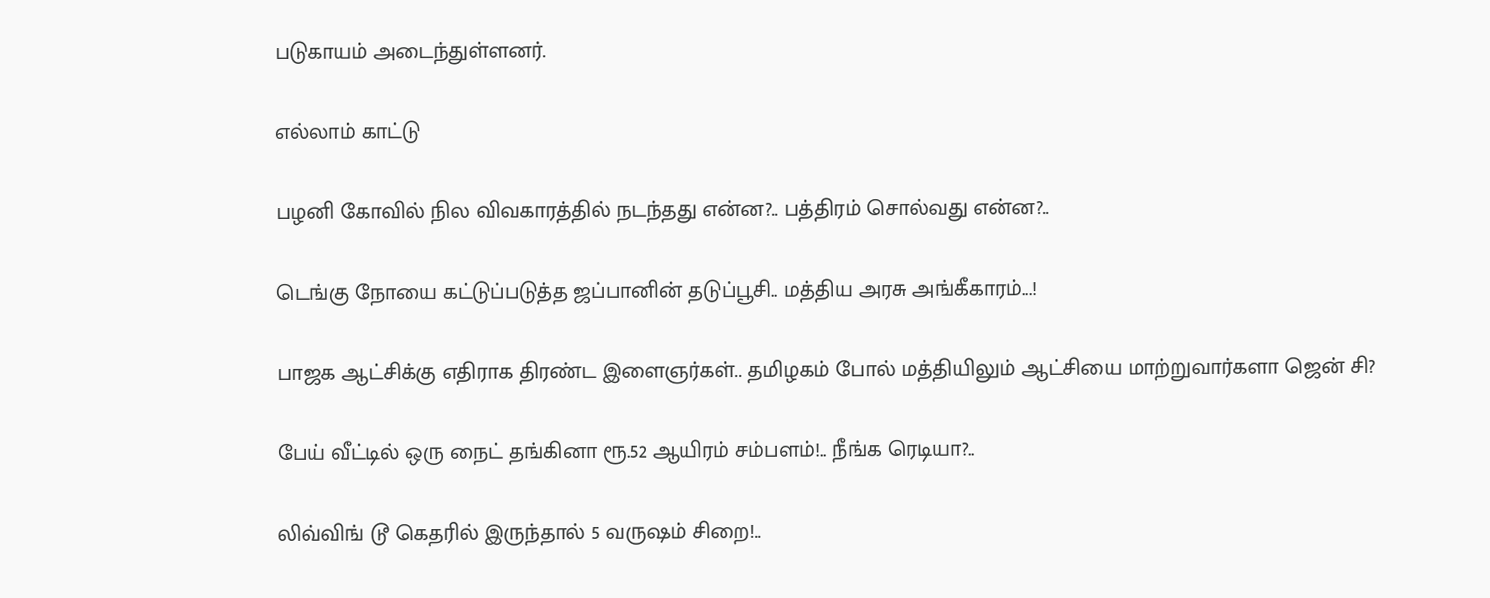படுகாயம் அடைந்துள்ளனர்.

எல்லாம் காட்டு

பழனி கோவில் நில விவகாரத்தில் நடந்தது என்ன?.. பத்திரம் சொல்வது என்ன?..

டெங்கு நோயை கட்டுப்படுத்த ஜப்பானின் தடுப்பூசி.. மத்திய அரசு அங்கீகாரம்...!

பாஜக ஆட்சிக்கு எதிராக திரண்ட இளைஞர்கள்.. தமிழகம் போல் மத்தியிலும் ஆட்சியை மாற்றுவார்களா ஜென் சி?

பேய் வீட்டில் ஒரு நைட் தங்கினா ரூ.52 ஆயிரம் சம்பளம்!.. நீங்க ரெடியா?..

லிவ்விங் டூ கெதரில் இருந்தால் 5 வருஷம் சிறை!..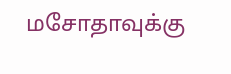மசோதாவுக்கு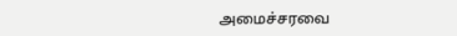அமைச்சரவை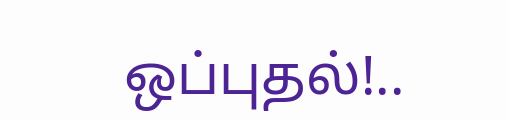ஒப்புதல்!..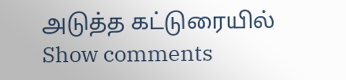அடுத்த கட்டுரையில்
Show comments